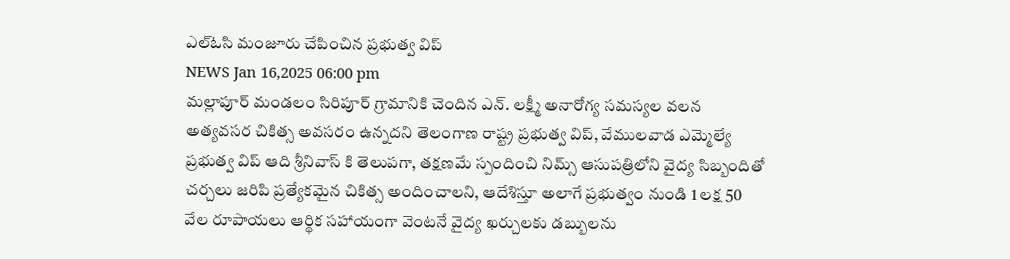ఎల్ఓసి మంజూరు చేపించిన ప్రభుత్వ విప్
NEWS Jan 16,2025 06:00 pm
మల్లాపూర్ మండలం సిరిపూర్ గ్రామానికి చెందిన ఎన్. లక్ష్మీ అనారోగ్య సమస్యల వలన అత్యవసర చికిత్స అవసరం ఉన్నదని తెలంగాణ రాష్ట్ర ప్రభుత్వ విప్, వేములవాడ ఎమ్మెల్యే ప్రభుత్వ విప్ ఆది శ్రీనివాస్ కి తెలుపగా, తక్షణమే స్పందించి నిమ్స్ ఆసుపత్రిలోని వైద్య సిబ్బందితో చర్చలు జరిపి ప్రత్యేకమైన చికిత్స అందించాలని, ఆదేశిస్తూ అలాగే ప్రభుత్వం నుండి 1 లక్ష 50 వేల రూపాయలు ఆర్థిక సహాయంగా వెంటనే వైద్య ఖర్చులకు డబ్బులను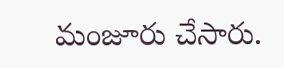మంజూరు చేసారు.